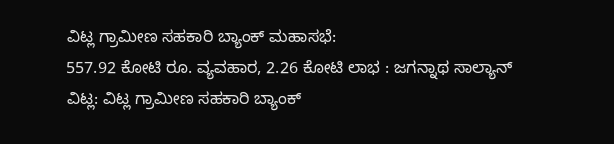ವಿಟ್ಲ ಗ್ರಾಮೀಣ ಸಹಕಾರಿ ಬ್ಯಾಂಕ್ ಮಹಾಸಭೆ:
557.92 ಕೋಟಿ ರೂ. ವ್ಯವಹಾರ, 2.26 ಕೋಟಿ ಲಾಭ : ಜಗನ್ನಾಥ ಸಾಲ್ಯಾನ್
ವಿಟ್ಲ: ವಿಟ್ಲ ಗ್ರಾಮೀಣ ಸಹಕಾರಿ ಬ್ಯಾಂಕ್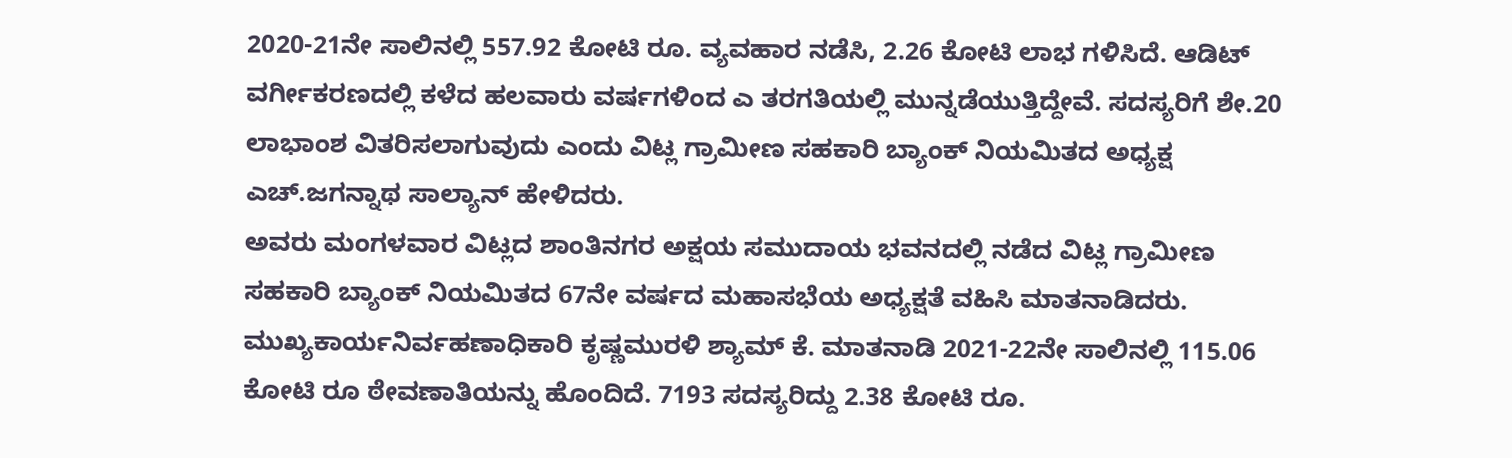2020-21ನೇ ಸಾಲಿನಲ್ಲಿ 557.92 ಕೋಟಿ ರೂ. ವ್ಯವಹಾರ ನಡೆಸಿ, 2.26 ಕೋಟಿ ಲಾಭ ಗಳಿಸಿದೆ. ಆಡಿಟ್ ವರ್ಗೀಕರಣದಲ್ಲಿ ಕಳೆದ ಹಲವಾರು ವರ್ಷಗಳಿಂದ ಎ ತರಗತಿಯಲ್ಲಿ ಮುನ್ನಡೆಯುತ್ತಿದ್ದೇವೆ. ಸದಸ್ಯರಿಗೆ ಶೇ.20 ಲಾಭಾಂಶ ವಿತರಿಸಲಾಗುವುದು ಎಂದು ವಿಟ್ಲ ಗ್ರಾಮೀಣ ಸಹಕಾರಿ ಬ್ಯಾಂಕ್ ನಿಯಮಿತದ ಅಧ್ಯಕ್ಷ ಎಚ್.ಜಗನ್ನಾಥ ಸಾಲ್ಯಾನ್ ಹೇಳಿದರು.
ಅವರು ಮಂಗಳವಾರ ವಿಟ್ಲದ ಶಾಂತಿನಗರ ಅಕ್ಷಯ ಸಮುದಾಯ ಭವನದಲ್ಲಿ ನಡೆದ ವಿಟ್ಲ ಗ್ರಾಮೀಣ ಸಹಕಾರಿ ಬ್ಯಾಂಕ್ ನಿಯಮಿತದ 67ನೇ ವರ್ಷದ ಮಹಾಸಭೆಯ ಅಧ್ಯಕ್ಷತೆ ವಹಿಸಿ ಮಾತನಾಡಿದರು.
ಮುಖ್ಯಕಾರ್ಯನಿರ್ವಹಣಾಧಿಕಾರಿ ಕೃಷ್ಣಮುರಳಿ ಶ್ಯಾಮ್ ಕೆ. ಮಾತನಾಡಿ 2021-22ನೇ ಸಾಲಿನಲ್ಲಿ 115.06 ಕೋಟಿ ರೂ ಠೇವಣಾತಿಯನ್ನು ಹೊಂದಿದೆ. 7193 ಸದಸ್ಯರಿದ್ದು 2.38 ಕೋಟಿ ರೂ.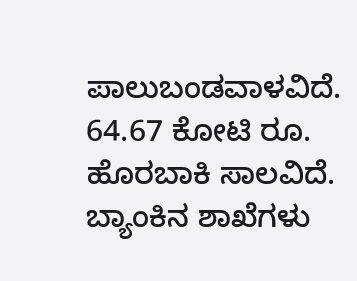ಪಾಲುಬಂಡವಾಳವಿದೆ. 64.67 ಕೋಟಿ ರೂ. ಹೊರಬಾಕಿ ಸಾಲವಿದೆ. ಬ್ಯಾಂಕಿನ ಶಾಖೆಗಳು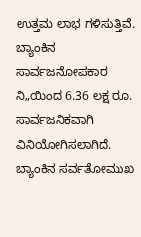ಉತ್ತಮ ಲಾಭ ಗಳಿಸುತ್ತಿವೆ. ಬ್ಯಾಂಕಿನ ಸಾರ್ವಜನೋಪಕಾರ ನಿ„ಯಿಂದ 6.36 ಲಕ್ಷ ರೂ. ಸಾರ್ವಜನಿಕವಾಗಿ ವಿನಿಯೋಗಿಸಲಾಗಿದೆ. ಬ್ಯಾಂಕಿನ ಸರ್ವತೋಮುಖ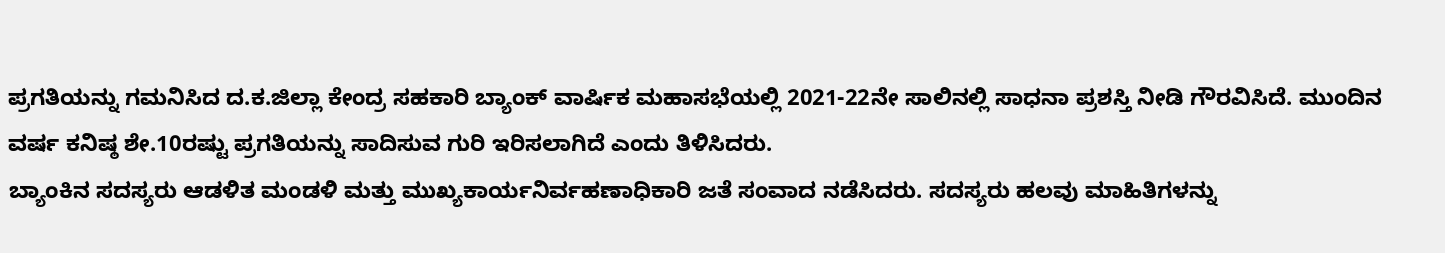ಪ್ರಗತಿಯನ್ನು ಗಮನಿಸಿದ ದ.ಕ.ಜಿಲ್ಲಾ ಕೇಂದ್ರ ಸಹಕಾರಿ ಬ್ಯಾಂಕ್ ವಾರ್ಷಿಕ ಮಹಾಸಭೆಯಲ್ಲಿ 2021-22ನೇ ಸಾಲಿನಲ್ಲಿ ಸಾಧನಾ ಪ್ರಶಸ್ತಿ ನೀಡಿ ಗೌರವಿಸಿದೆ. ಮುಂದಿನ ವರ್ಷ ಕನಿಷ್ಠ ಶೇ.10ರಷ್ಟು ಪ್ರಗತಿಯನ್ನು ಸಾದಿಸುವ ಗುರಿ ಇರಿಸಲಾಗಿದೆ ಎಂದು ತಿಳಿಸಿದರು.
ಬ್ಯಾಂಕಿನ ಸದಸ್ಯರು ಆಡಳಿತ ಮಂಡಳಿ ಮತ್ತು ಮುಖ್ಯಕಾರ್ಯನಿರ್ವಹಣಾಧಿಕಾರಿ ಜತೆ ಸಂವಾದ ನಡೆಸಿದರು. ಸದಸ್ಯರು ಹಲವು ಮಾಹಿತಿಗಳನ್ನು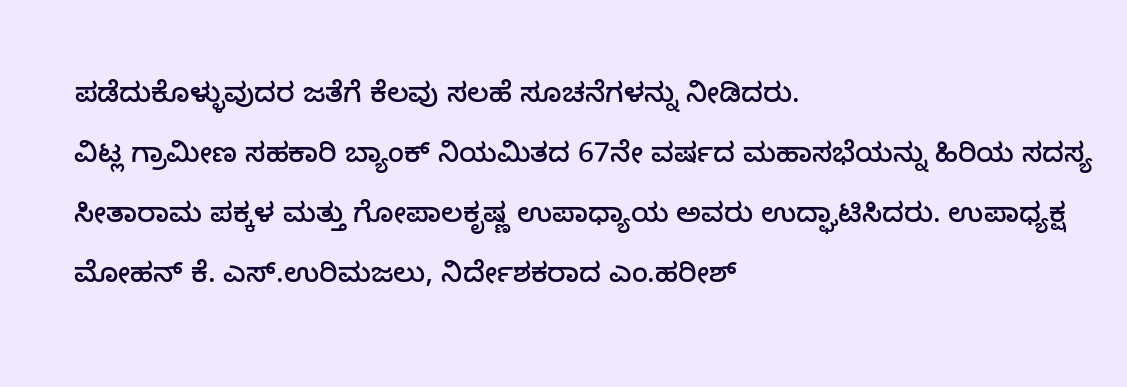ಪಡೆದುಕೊಳ್ಳುವುದರ ಜತೆಗೆ ಕೆಲವು ಸಲಹೆ ಸೂಚನೆಗಳನ್ನು ನೀಡಿದರು.
ವಿಟ್ಲ ಗ್ರಾಮೀಣ ಸಹಕಾರಿ ಬ್ಯಾಂಕ್ ನಿಯಮಿತದ 67ನೇ ವರ್ಷದ ಮಹಾಸಭೆಯನ್ನು ಹಿರಿಯ ಸದಸ್ಯ ಸೀತಾರಾಮ ಪಕ್ಕಳ ಮತ್ತು ಗೋಪಾಲಕೃಷ್ಣ ಉಪಾಧ್ಯಾಯ ಅವರು ಉದ್ಘಾಟಿಸಿದರು. ಉಪಾಧ್ಯಕ್ಷ ಮೋಹನ್ ಕೆ. ಎಸ್.ಉರಿಮಜಲು, ನಿರ್ದೇಶಕರಾದ ಎಂ.ಹರೀಶ್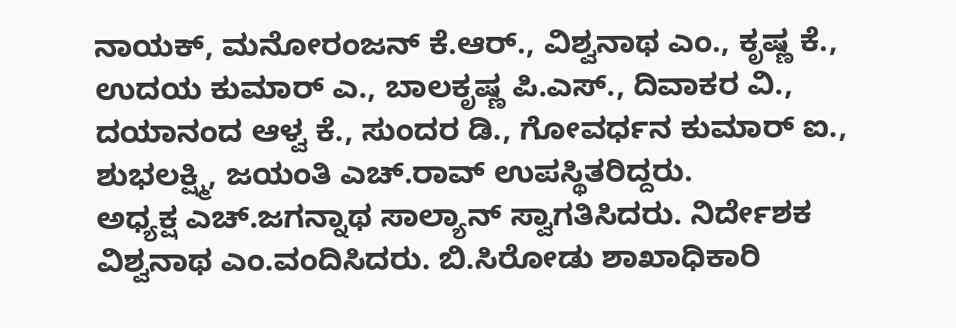ನಾಯಕ್, ಮನೋರಂಜನ್ ಕೆ.ಆರ್., ವಿಶ್ವನಾಥ ಎಂ., ಕೃಷ್ಣ ಕೆ., ಉದಯ ಕುಮಾರ್ ಎ., ಬಾಲಕೃಷ್ಣ ಪಿ.ಎಸ್., ದಿವಾಕರ ವಿ., ದಯಾನಂದ ಆಳ್ವ ಕೆ., ಸುಂದರ ಡಿ., ಗೋವರ್ಧನ ಕುಮಾರ್ ಐ., ಶುಭಲಕ್ಷ್ಮಿ, ಜಯಂತಿ ಎಚ್.ರಾವ್ ಉಪಸ್ಥಿತರಿದ್ದರು.
ಅಧ್ಯಕ್ಷ ಎಚ್.ಜಗನ್ನಾಥ ಸಾಲ್ಯಾನ್ ಸ್ವಾಗತಿಸಿದರು. ನಿರ್ದೇಶಕ ವಿಶ್ವನಾಥ ಎಂ.ವಂದಿಸಿದರು. ಬಿ.ಸಿರೋಡು ಶಾಖಾಧಿಕಾರಿ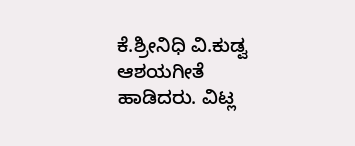ಕೆ.ಶ್ರೀನಿಧಿ ವಿ.ಕುಡ್ವ ಆಶಯಗೀತೆ ಹಾಡಿದರು. ವಿಟ್ಲ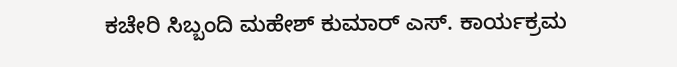ಕಚೇರಿ ಸಿಬ್ಬಂದಿ ಮಹೇಶ್ ಕುಮಾರ್ ಎಸ್. ಕಾರ್ಯಕ್ರಮ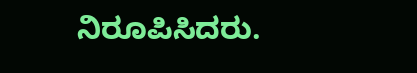ನಿರೂಪಿಸಿದರು.